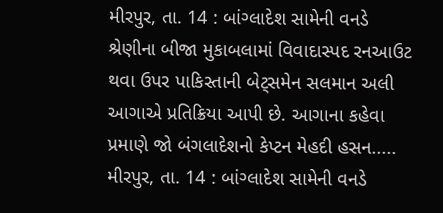મીરપુર, તા. 14 : બાંગ્લાદેશ સામેની વનડે શ્રેણીના બીજા મુકાબલામાં વિવાદાસ્પદ રનઆઉટ થવા ઉપર પાકિસ્તાની બેટ્સમેન સલમાન અલી આગાએ પ્રતિક્રિયા આપી છે. આગાના કહેવા પ્રમાણે જો બંગલાદેશનો કેપ્ટન મેહદી હસન.....
મીરપુર, તા. 14 : બાંગ્લાદેશ સામેની વનડે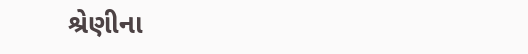શ્રેણીના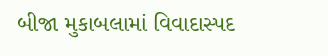બીજા મુકાબલામાં વિવાદાસ્પદ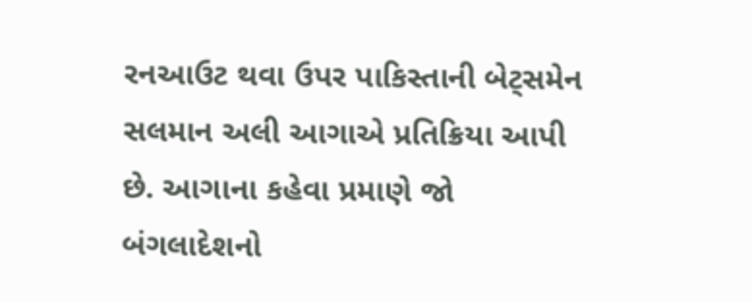રનઆઉટ થવા ઉપર પાકિસ્તાની બેટ્સમેન સલમાન અલી આગાએ પ્રતિક્રિયા આપી છે. આગાના કહેવા પ્રમાણે જો બંગલાદેશનો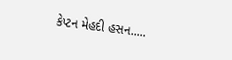કેપ્ટન મેહદી હસન.....